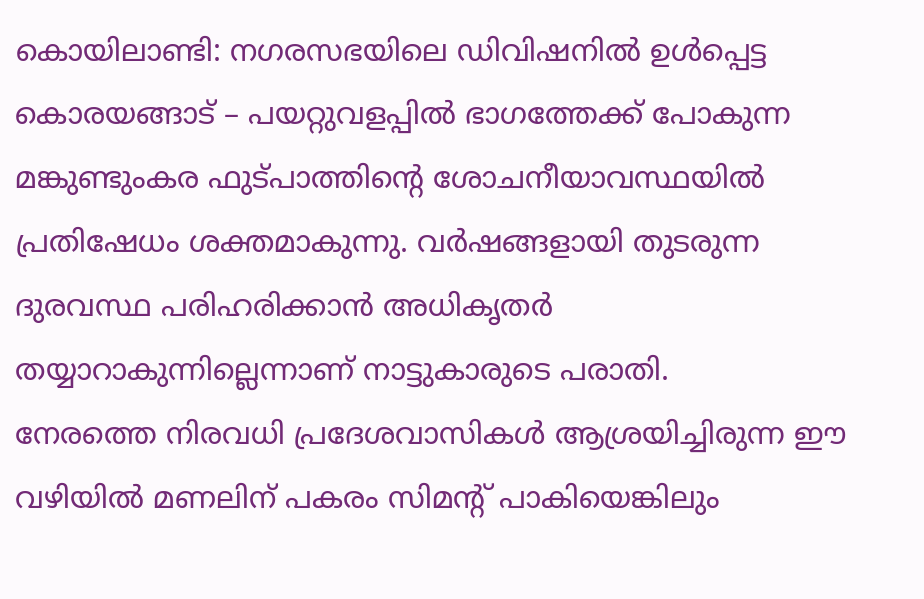കൊയിലാണ്ടി: നഗരസഭയിലെ ഡിവിഷനിൽ ഉൾപ്പെട്ട കൊരയങ്ങാട് – പയറ്റുവളപ്പിൽ ഭാഗത്തേക്ക് പോകുന്ന മങ്കുണ്ടുംകര ഫുട്പാത്തിന്റെ ശോചനീയാവസ്ഥയിൽ പ്രതിഷേധം ശക്തമാകുന്നു. വർഷങ്ങളായി തുടരുന്ന ദുരവസ്ഥ പരിഹരിക്കാൻ അധികൃതർ തയ്യാറാകുന്നില്ലെന്നാണ് നാട്ടുകാരുടെ പരാതി.
നേരത്തെ നിരവധി പ്രദേശവാസികൾ ആശ്രയിച്ചിരുന്ന ഈ വഴിയിൽ മണലിന് പകരം സിമന്റ് പാകിയെങ്കിലും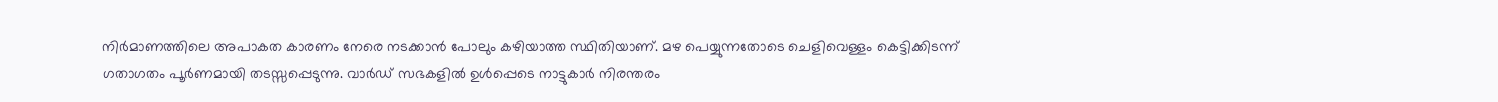നിർമാണത്തിലെ അപാകത കാരണം നേരെ നടക്കാൻ പോലും കഴിയാത്ത സ്ഥിതിയാണ്. മഴ പെയ്യുന്നതോടെ ചെളിവെള്ളം കെട്ടിക്കിടന്ന് ഗതാഗതം പൂർണമായി തടസ്സപ്പെടുന്നു. വാർഡ് സഭകളിൽ ഉൾപ്പെടെ നാട്ടുകാർ നിരന്തരം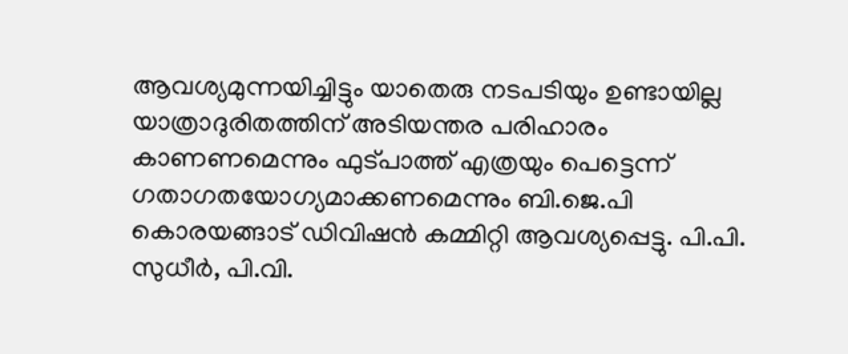ആവശ്യമുന്നയിച്ചിട്ടും യാതെരു നടപടിയും ഉണ്ടായില്ല
യാത്രാദുരിതത്തിന് അടിയന്തര പരിഹാരം കാണണമെന്നും ഫുട്പാത്ത് എത്രയും പെട്ടെന്ന് ഗതാഗതയോഗ്യമാക്കണമെന്നും ബി.ജെ.പി കൊരയങ്ങാട് ഡിവിഷൻ കമ്മിറ്റി ആവശ്യപ്പെട്ടു. പി.പി. സുധീർ, പി.വി.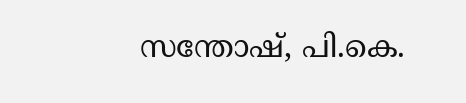സന്തോഷ്, പി.കെ.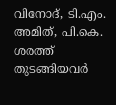വിനോദ്, ടി.എം. അമിത്, പി.കെ. ശരത്ത് തുടങ്ങിയവർ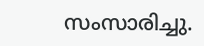സംസാരിച്ചു.